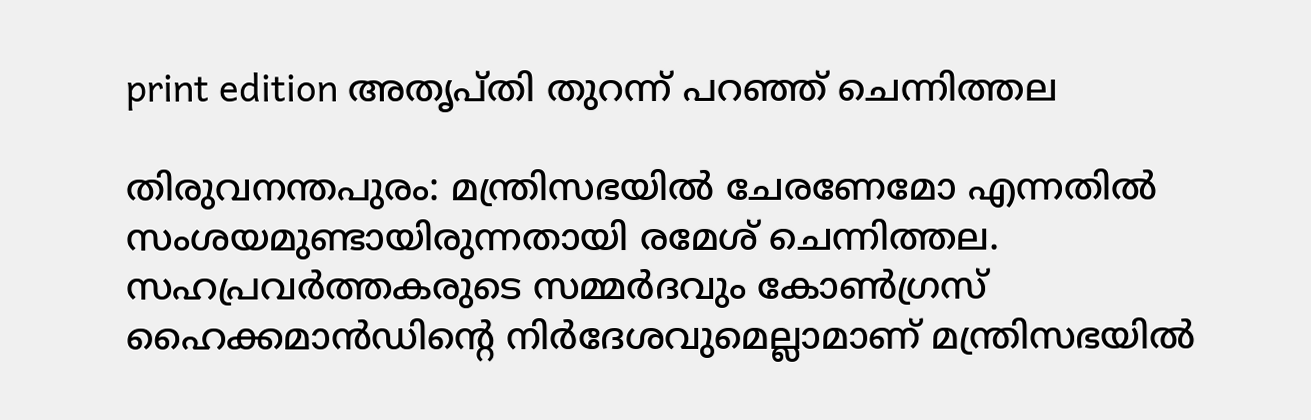print edition അതൃപ്തി തുറന്ന് പറഞ്ഞ് ചെന്നിത്തല

തിരുവനന്തപുരം: മന്ത്രിസഭയിൽ ചേരണേമോ എന്നതിൽ സംശയമുണ്ടായിരുന്നതായി രമേശ് ചെന്നിത്തല. സഹപ്രവർത്തകരുടെ സമ്മർദവും കോൺഗ്രസ് ഹൈക്കമാൻഡിന്റെ നിർദേശവുമെല്ലാമാണ് മന്ത്രിസഭയിൽ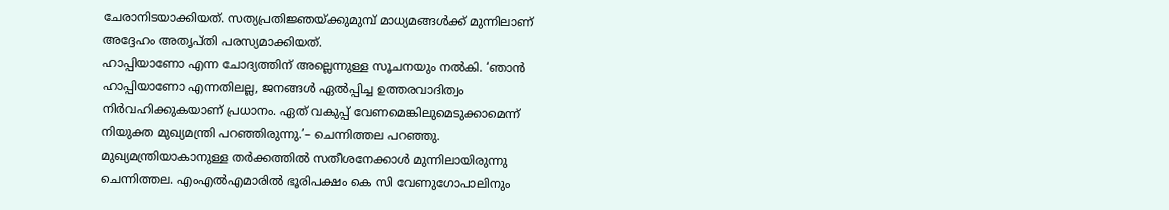ചേരാനിടയാക്കിയത്. സത്യപ്രതിജ്ഞയ്ക്കുമുമ്പ് മാധ്യമങ്ങൾക്ക് മുന്നിലാണ് അദ്ദേഹം അതൃപ്തി പരസ്യമാക്കിയത്.
ഹാപ്പിയാണോ എന്ന ചോദ്യത്തിന് അല്ലെന്നുള്ള സൂചനയും നൽകി. ‘ഞാൻ ഹാപ്പിയാണോ എന്നതിലല്ല, ജനങ്ങൾ ഏൽപ്പിച്ച ഉത്തരവാദിത്വം നിർവഹിക്കുകയാണ് പ്രധാനം. ഏത് വകുപ്പ് വേണമെങ്കിലുമെടുക്കാമെന്ന് നിയുക്ത മുഖ്യമന്ത്രി പറഞ്ഞിരുന്നു.’– ചെന്നിത്തല പറഞ്ഞു.
മുഖ്യമന്ത്രിയാകാനുള്ള തർക്കത്തിൽ സതീശനേക്കാൾ മുന്നിലായിരുന്നു ചെന്നിത്തല. എംഎൽഎമാരിൽ ഭൂരിപക്ഷം കെ സി വേണുഗോപാലിനും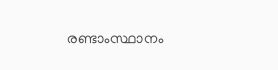രണ്ടാംസ്ഥാനം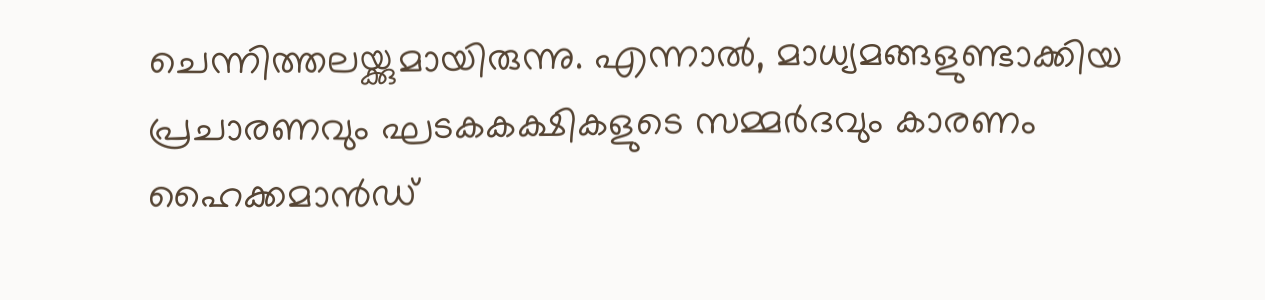ചെന്നിത്തലയ്ക്കുമായിരുന്നു. എന്നാൽ, മാധ്യമങ്ങളുണ്ടാക്കിയ പ്രചാരണവും ഘടകകക്ഷികളുടെ സമ്മർദവും കാരണം ഹൈക്കമാൻഡ്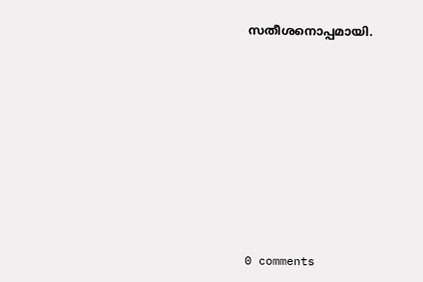സതീശനൊപ്പമായി.











0 comments